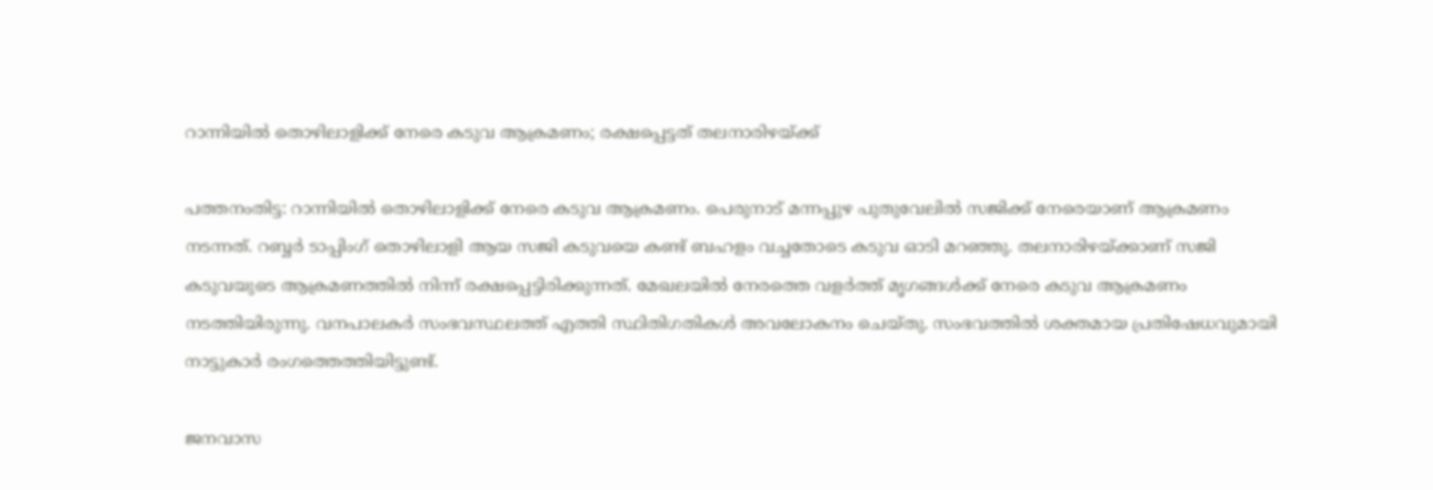റാന്നിയിൽ തൊഴിലാളിക്ക് നേരെ കടുവ ആക്രമണം; രക്ഷപ്പെട്ടത് തലനാരിഴയ്ക്ക്

പത്തനംതിട്ട: റാന്നിയിൽ തൊഴിലാളിക്ക് നേരെ കടുവ ആക്രമണം. പെരുനാട് മന്നപ്പുഴ പുതുവേലിൽ സജിക്ക് നേരെയാണ് ആക്രമണം നടന്നത്. റബ്ബർ ടാപ്പിംഗ് തൊഴിലാളി ആയ സജി കടുവയെ കണ്ട് ബഹളം വച്ചതോടെ കടുവ ഓടി മറഞ്ഞു. തലനാരിഴയ്ക്കാണ് സജി കടുവയുടെ ആക്രമണത്തിൽ നിന്ന് രക്ഷപ്പെട്ടിരിക്കുന്നത്. മേഖലയിൽ നേരത്തെ വളർത്ത് മൃഗങ്ങൾക്ക് നേരെ കടുവ ആക്രമണം നടത്തിയിരുന്നു. വനപാലകർ സംഭവസ്ഥലത്ത് എത്തി സ്ഥിതിഗതികൾ അവലോകനം ചെയ്തു. സംഭവത്തിൽ ശക്തമായ പ്രതിഷേധവുമായി നാട്ടുകാർ രംഗത്തെത്തിയിട്ടുണ്ട്.

ജനവാസ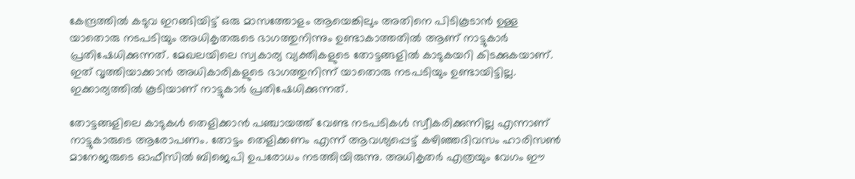കേന്ദ്രത്തിൽ കടുവ ഇറങ്ങിയിട്ട് ഒരു മാസത്തോളം ആയെങ്കിലും അതിനെ പിടികൂടാൻ ഉള്ള യാതൊരു നടപടിയും അധികൃതരുടെ ഭാഗത്തുനിന്നും ഉണ്ടാകാത്തതിൽ ആണ് നാട്ടുകാർ പ്രതിഷേധിക്കുന്നത്. മേഖലയിലെ സ്വകാര്യ വ്യക്തികളുടെ തോട്ടങ്ങളിൽ കാടുകയറി കിടക്കുകയാണ്. ഇത് വൃത്തിയാക്കാൻ അധികാരികളുടെ ഭാഗത്തുനിന്ന് യാതൊരു നടപടിയും ഉണ്ടായിട്ടില്ല. ഇക്കാര്യത്തിൽ കൂടിയാണ് നാട്ടുകാർ പ്രതിഷേധിക്കുന്നത്.

തോട്ടങ്ങളിലെ കാടുകൾ തെളിക്കാൻ പഞ്ചായത്ത് വേണ്ട നടപടികൾ സ്വീകരിക്കുന്നില്ല എന്നാണ് നാട്ടുകാരുടെ ആരോപണം. തോട്ടം തെളിക്കണം എന്ന് ആവശ്യപ്പെട്ട് കഴിഞ്ഞദിവസം ഹാരിസൺ മാനേജരുടെ ഓഫീസിൽ ബിജെപി ഉപരോധം നടത്തിയിരുന്നു. അധികൃതർ എത്രയും വേഗം ഈ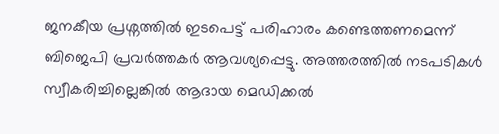ജനകീയ പ്രശ്നത്തിൽ ഇടപെട്ട് പരിഹാരം കണ്ടെത്തണമെന്ന് ബിജെപി പ്രവർത്തകർ ആവശ്യപ്പെട്ടു. അത്തരത്തിൽ നടപടികൾ സ്വീകരിച്ചില്ലെങ്കിൽ ആദായ മെഡിക്കൽ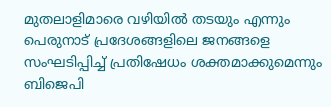മുതലാളിമാരെ വഴിയിൽ തടയും എന്നും പെരുനാട് പ്രദേശങ്ങളിലെ ജനങ്ങളെ സംഘടിപ്പിച്ച് പ്രതിഷേധം ശക്തമാക്കുമെന്നും ബിജെപി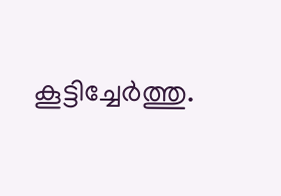കൂട്ടിച്ചേർത്തു.